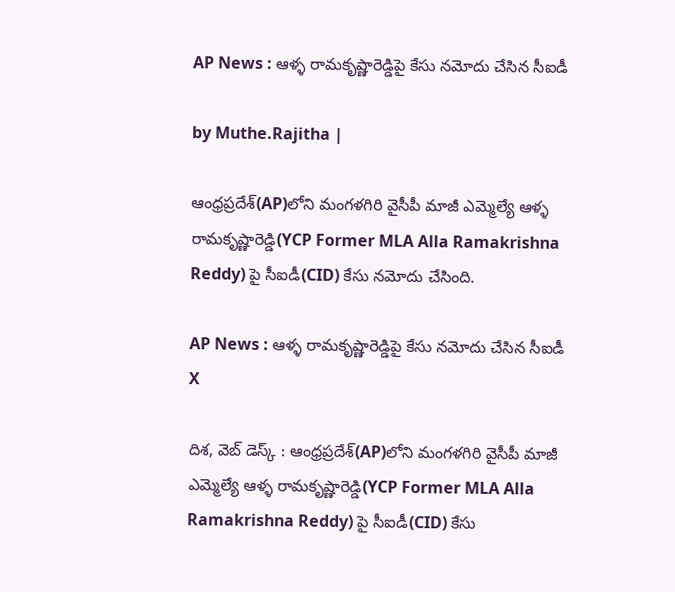AP News : ఆళ్ళ రామకృష్ణారెడ్డిపై కేసు నమోదు చేసిన సీఐడీ

by Muthe.Rajitha |

ఆంధ్రప్రదేశ్‌(AP)లోని మంగళగిరి వైసీపీ మాజీ ఎమ్మెల్యే ఆళ్ళ రామకృష్ణారెడ్డి(YCP Former MLA Alla Ramakrishna Reddy) పై సీఐడీ(CID) కేసు నమోదు చేసింది.

AP News : ఆళ్ళ రామకృష్ణారెడ్డిపై కేసు నమోదు చేసిన సీఐడీ
X

దిశ, వెబ్ డెస్క్ : ఆంధ్రప్రదేశ్‌(AP)లోని మంగళగిరి వైసీపీ మాజీ ఎమ్మెల్యే ఆళ్ళ రామకృష్ణారెడ్డి(YCP Former MLA Alla Ramakrishna Reddy) పై సీఐడీ(CID) కేసు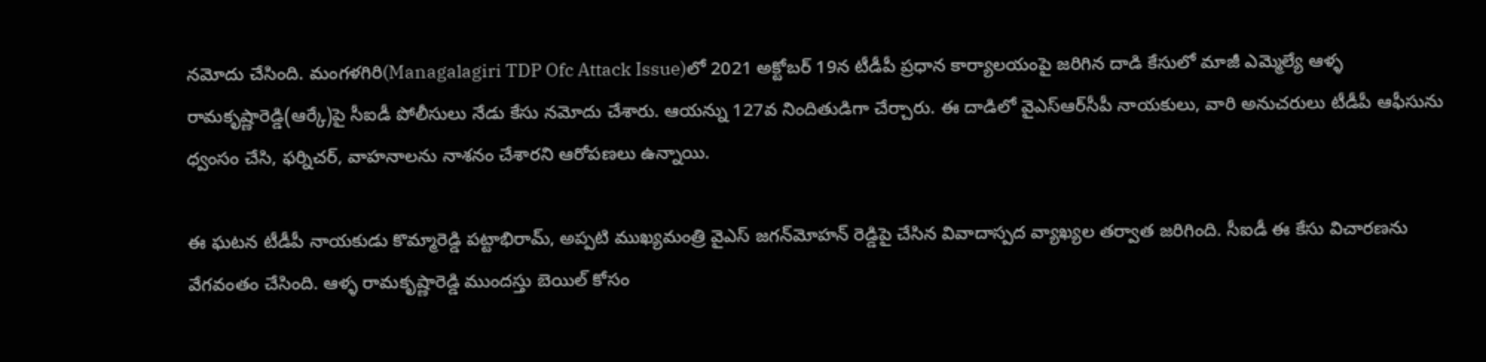నమోదు చేసింది. మంగళగిరి(Managalagiri TDP Ofc Attack Issue)లో 2021 అక్టోబర్ 19న టీడీపీ ప్రధాన కార్యాలయంపై జరిగిన దాడి కేసులో మాజీ ఎమ్మెల్యే ఆళ్ళ రామకృష్ణారెడ్డి(ఆర్కే)పై సీఐడీ పోలీసులు నేడు కేసు నమోదు చేశారు. ఆయన్ను 127వ నిందితుడిగా చేర్చారు. ఈ దాడిలో వైఎస్ఆర్‌సీపీ నాయకులు, వారి అనుచరులు టీడీపీ ఆఫీసును ధ్వంసం చేసి, ఫర్నిచర్, వాహనాలను నాశనం చేశారని ఆరోపణలు ఉన్నాయి.

ఈ ఘటన టీడీపీ నాయకుడు కొమ్మారెడ్డి పట్టాభిరామ్, అప్పటి ముఖ్యమంత్రి వైఎస్ జగన్‌మోహన్ రెడ్డిపై చేసిన వివాదాస్పద వ్యాఖ్యల తర్వాత జరిగింది. సీఐడీ ఈ కేసు విచారణను వేగవంతం చేసింది. ఆళ్ళ రామకృష్ణారెడ్డి ముందస్తు బెయిల్ కోసం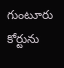గుంటూరు కోర్టును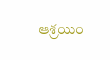ఆశ్రయిం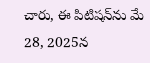చారు, ఈ పిటిషన్‌ను మే 28, 2025న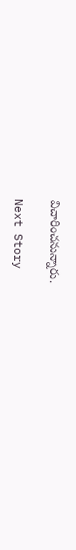విచారించనున్నారు.

Next Story